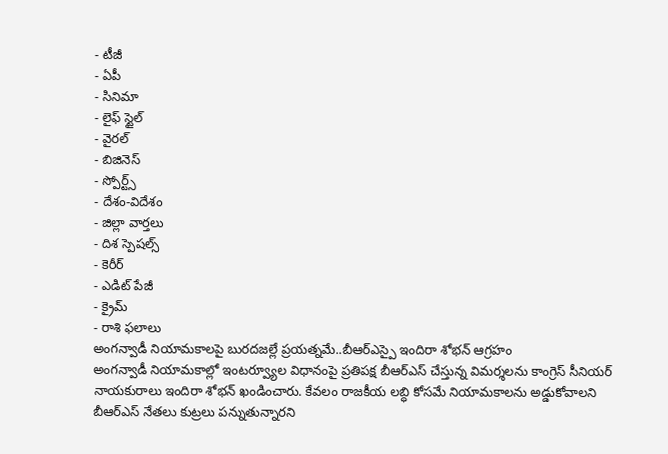- టీజీ
- ఏపీ
- సినిమా
- లైఫ్ స్టైల్
- వైరల్
- బిజినెస్
- స్పోర్ట్స్
- దేశం-విదేశం
- జిల్లా వార్తలు
- దిశ స్పెషల్స్
- కెరీర్
- ఎడిట్ పేజీ
- క్రైమ్
- రాశి ఫలాలు
అంగన్వాడీ నియామకాలపై బురదజల్లే ప్రయత్నమే..బీఆర్ఎస్పై ఇందిరా శోభన్ ఆగ్రహం
అంగన్వాడీ నియామకాల్లో ఇంటర్వ్యూల విధానంపై ప్రతిపక్ష బీఆర్ఎస్ చేస్తున్న విమర్శలను కాంగ్రెస్ సీనియర్ నాయకురాలు ఇందిరా శోభన్ ఖండించారు. కేవలం రాజకీయ లబ్ధి కోసమే నియామకాలను అడ్డుకోవాలని బీఆర్ఎస్ నేతలు కుట్రలు పన్నుతున్నారని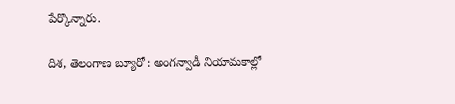పేర్కొన్నారు.

దిశ, తెలంగాణ బ్యూరో : అంగన్వాడీ నియామకాల్లో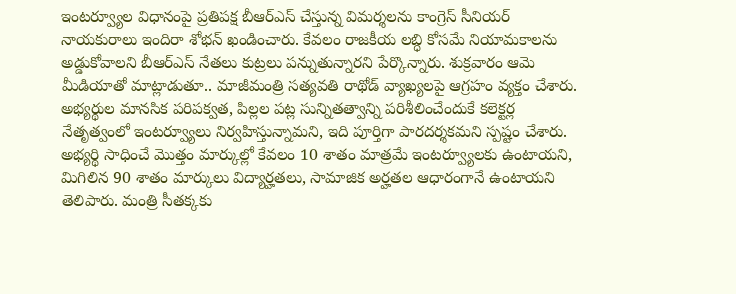ఇంటర్వ్యూల విధానంపై ప్రతిపక్ష బీఆర్ఎస్ చేస్తున్న విమర్శలను కాంగ్రెస్ సీనియర్ నాయకురాలు ఇందిరా శోభన్ ఖండించారు. కేవలం రాజకీయ లబ్ధి కోసమే నియామకాలను అడ్డుకోవాలని బీఆర్ఎస్ నేతలు కుట్రలు పన్నుతున్నారని పేర్కొన్నారు. శుక్రవారం ఆమె మీడియాతో మాట్లాడుతూ.. మాజీమంత్రి సత్యవతి రాథోడ్ వ్యాఖ్యలపై ఆగ్రహం వ్యక్తం చేశారు. అభ్యర్థుల మానసిక పరిపక్వత, పిల్లల పట్ల సున్నితత్వాన్ని పరిశీలించేందుకే కలెక్టర్ల నేతృత్వంలో ఇంటర్వ్యూలు నిర్వహిస్తున్నామని, ఇది పూర్తిగా పారదర్శకమని స్పష్టం చేశారు.
అభ్యర్థి సాధించే మొత్తం మార్కుల్లో కేవలం 10 శాతం మాత్రమే ఇంటర్వ్యూలకు ఉంటాయని, మిగిలిన 90 శాతం మార్కులు విద్యార్హతలు, సామాజిక అర్హతల ఆధారంగానే ఉంటాయని తెలిపారు. మంత్రి సీతక్కకు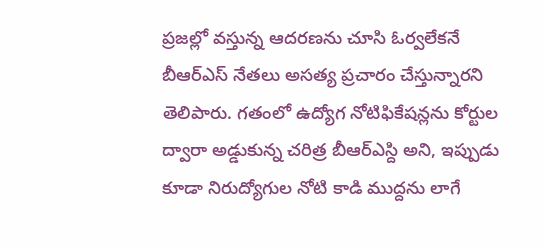ప్రజల్లో వస్తున్న ఆదరణను చూసి ఓర్వలేకనే బీఆర్ఎస్ నేతలు అసత్య ప్రచారం చేస్తున్నారని తెలిపారు. గతంలో ఉద్యోగ నోటిఫికేషన్లను కోర్టుల ద్వారా అడ్డుకున్న చరిత్ర బీఆర్ఎస్ది అని, ఇప్పుడు కూడా నిరుద్యోగుల నోటి కాడి ముద్దను లాగే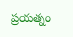ప్రయత్నం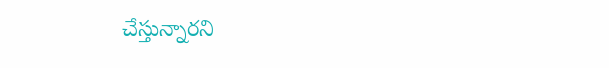చేస్తున్నారని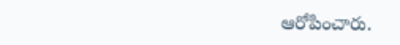ఆరోపించారు.